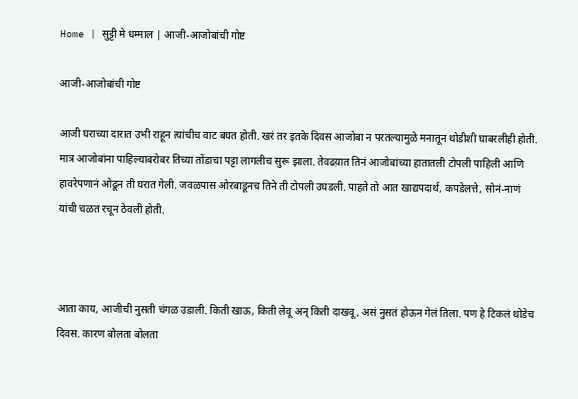Home | सुट्टी मे धम्माल | आजी-आजोबांची गोष्ट

आजी-आजोबांची गोष्ट

आजी घराच्या दारात उभी राहून त्यांचीच वाट बघत होती. खरं तर इतके दिवस आजोबा न परतल्यामुळे मनातून थोडीशी घाबरलीही होती. मात्र आजोबांना पाहिल्याबरोबर तिच्या तोंडाचा पट्टा लागलीच सुरू झाला. तेवढय़ात तिनं आजोबांच्या हातातली टोपली पाहिली आणि हावरेपणानं ओढून ती घरात गेली. जवळपास ओरबाडूनच तिने ती टोपली उघडली. पाहते तो आत खाद्यपदार्थ, कपडेलत्ते, सोनं-नाणं यांची चळत रचून ठेवली होती.



आता काय, आजीची नुसती चंगळ उडाली. किती खाऊ, किती लेवू अन् किती दाखवू, असं नुसतं होऊन गेलं तिला. पण हे टिकलं थोडेच दिवस. कारण बोलता बोलता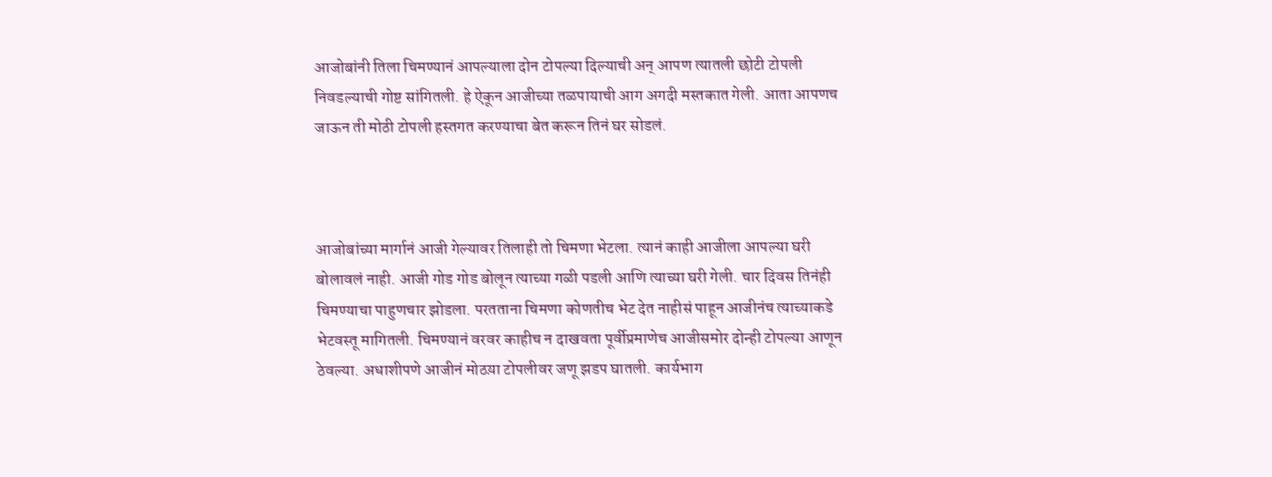आजोबांनी तिला चिमण्यानं आपल्याला दोन टोपल्या दिल्याची अन् आपण त्यातली छोटी टोपली निवडल्याची गोष्ट सांगितली. हे ऐकून आजीच्या तळपायाची आग अगदी मस्तकात गेली. आता आपणच जाऊन ती मोठी टोपली हस्तगत करण्याचा बेत करून तिनं घर सोडलं.



आजोबांच्या मार्गानं आजी गेल्यावर तिलाही तो चिमणा भेटला. त्यानं काही आजीला आपल्या घरी बोलावलं नाही. आजी गोड गोड बोलून त्याच्या गळी पडली आणि त्याच्या घरी गेली. चार दिवस तिनंही चिमण्याचा पाहुणचार झोडला. परतताना चिमणा कोणतीच भेट देत नाहीसं पाहून आजीनंच त्याच्याकडे भेटवस्तू मागितली. चिमण्यानं वरवर काहीच न दाखवता पूर्वीप्रमाणेच आजीसमोर दोन्ही टोपल्या आणून ठेवल्या. अधाशीपणे आजीनं मोठय़ा टोपलीवर जणू झडप घातली. कार्यभाग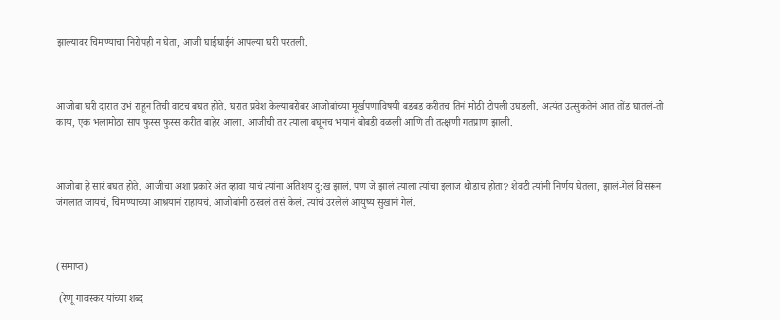झाल्यावर चिमण्याचा निरोपही न घेता, आजी घाईघाईनं आपल्या घरी परतली.



आजोबा घरी दारात उभं राहून तिची वाटच बघत होते. घरात प्रवेश केल्याबरोबर आजोबांच्या मूर्खपणाविषयी बडबड करीतच तिनं मोठी टोपली उघडली. अत्यंत उत्सुकतेनं आत तोंड घातलं-तो काय, एक भलामोठा साप फुस्स फुस्स करीत बाहेर आला. आजीची तर त्याला बघूनच भयानं बोबडी वळली आणि ती तत्क्षणी गतप्राण झाली.



आजोबा हे सारं बघत होते. आजीचा अशा प्रकारे अंत व्हावा याचं त्यांना अतिशय दु:ख झालं. पण जे झालं त्याला त्यांचा इलाज थोडाच होता? शेवटी त्यांनी निर्णय घेतला, झालं-गेलं विसरून जंगलात जायचं, चिमण्याच्या आश्रयानं राहायचं. आजोबांनी ठरवलं तसं केलं. त्यांचं उरलेलं आयुष्य सुखानं गेलं.



(समाप्त)

 (रेणू गावस्कर यांच्या शब्द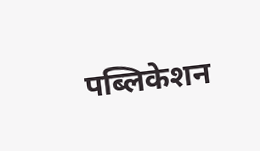पब्लिकेशन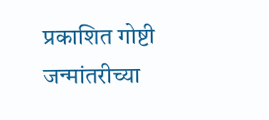प्रकाशित गोष्टी जन्मांतरीच्या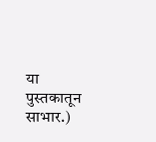या पुस्तकातून साभार.)